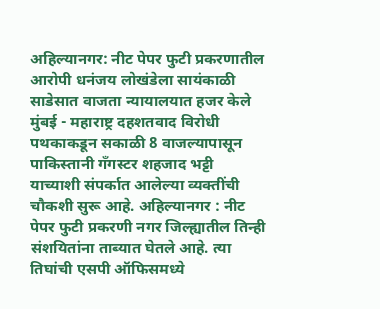अहिल्यानगर: नीट पेपर फुटी प्रकरणातील आरोपी धनंजय लोखंडेला सायंकाळी साडेसात वाजता न्यायालयात हजर केले मुंबई - महाराष्ट्र दहशतवाद विरोधी पथकाकडून सकाळी 8 वाजल्यापासून पाकिस्तानी गँगस्टर शहजाद भट्टी याच्याशी संपर्कात आलेल्या व्यक्तींची चौकशी सुरू आहे. अहिल्यानगर : नीट पेपर फुटी प्रकरणी नगर जिल्ह्यातील तिन्ही संशयितांना ताब्यात घेतले आहे. त्या तिघांची एसपी ऑफिसमध्ये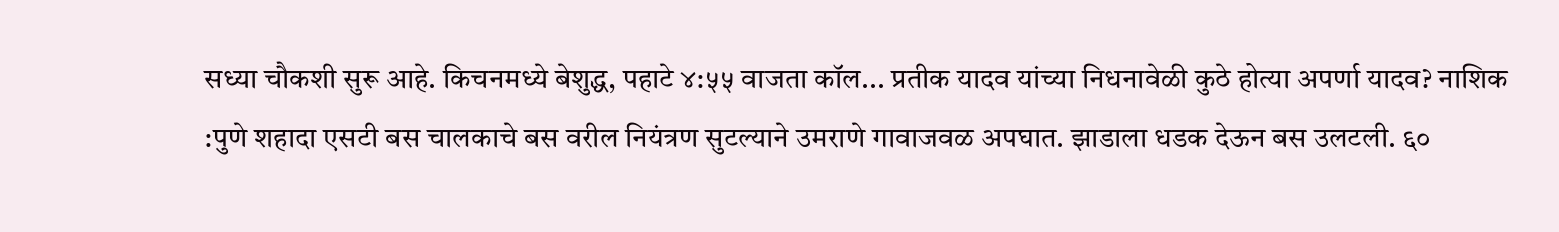सध्या चौकशी सुरू आहे. किचनमध्ये बेशुद्ध, पहाटे ४:५५ वाजता कॉल... प्रतीक यादव यांच्या निधनावेळी कुठे होत्या अपर्णा यादव? नाशिक :पुणे शहादा एसटी बस चालकाचे बस वरील नियंत्रण सुटल्याने उमराणे गावाजवळ अपघात. झाडाला धडक देऊन बस उलटली. ६०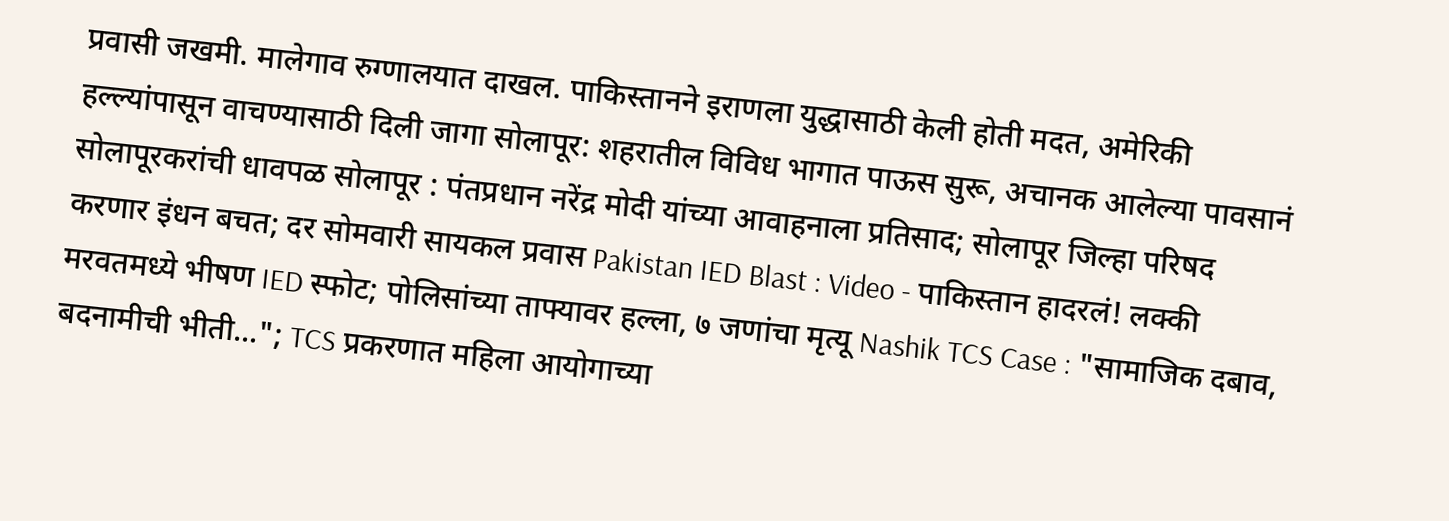प्रवासी जखमी. मालेगाव रुग्णालयात दाखल. पाकिस्तानने इराणला युद्धासाठी केली होती मदत, अमेरिकी हल्ल्यांपासून वाचण्यासाठी दिली जागा सोलापूर: शहरातील विविध भागात पाऊस सुरू, अचानक आलेल्या पावसानं सोलापूरकरांची धावपळ सोलापूर : पंतप्रधान नरेंद्र मोदी यांच्या आवाहनाला प्रतिसाद; सोलापूर जिल्हा परिषद करणार इंधन बचत; दर सोमवारी सायकल प्रवास Pakistan IED Blast : Video - पाकिस्तान हादरलं! लक्की मरवतमध्ये भीषण IED स्फोट; पोलिसांच्या ताफ्यावर हल्ला, ७ जणांचा मृत्यू Nashik TCS Case : "सामाजिक दबाव, बदनामीची भीती..."; TCS प्रकरणात महिला आयोगाच्या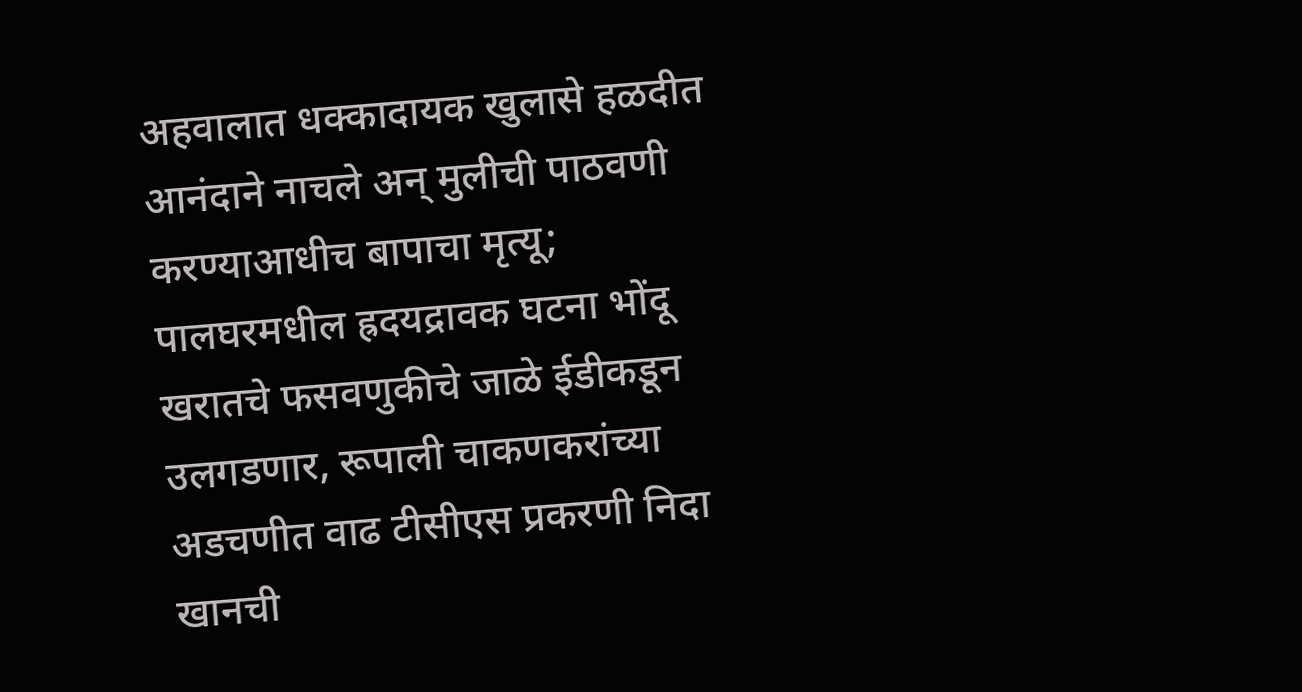अहवालात धक्कादायक खुलासे हळदीत आनंदाने नाचले अन् मुलीची पाठवणी करण्याआधीच बापाचा मृत्यू; पालघरमधील ह्रदयद्रावक घटना भोंदू खरातचे फसवणुकीचे जाळे ईडीकडून उलगडणार, रूपाली चाकणकरांच्या अडचणीत वाढ टीसीएस प्रकरणी निदा खानची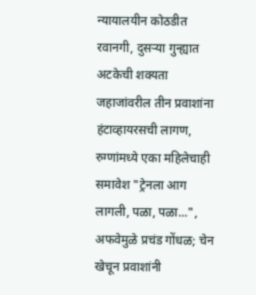न्यायालयीन कोठडीत रवानगी, दुसऱ्या गुन्ह्यात अटकेची शक्यता जहाजांवरील तीन प्रवाशांना हंटाव्हायरसची लागण, रुग्णांमध्ये एका महिलेचाही समावेश "ट्रेनला आग लागली, पळा, पळा...", अफवेमुळे प्रचंड गोंधळ; चेन खेचून प्रवाशांनी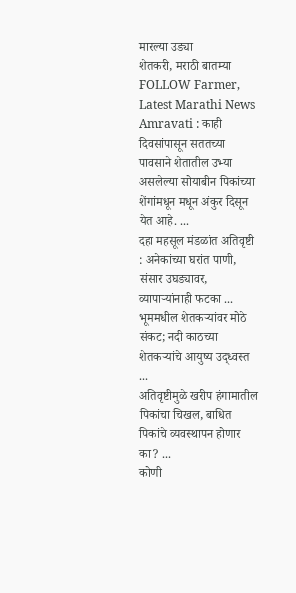मारल्या उड्या
शेतकरी, मराठी बातम्या FOLLOW Farmer, Latest Marathi News
Amravati : काही दिवसांपासून सततच्या पावसाने शेतातील उभ्या असलेल्या सोयाबीन पिकांच्या शेंगांमधून मधून अंकुर दिसून येत आहे. ...
दहा महसूल मंडळांत अतिवृष्टी : अनेकांच्या घरांत पाणी, संसार उघड्यावर, व्यापाऱ्यांनाही फटका ...
भूममधील शेतकऱ्यांवर मोठे संकट; नदी काठच्या शेतकऱ्यांचे आयुष्य उद्ध्वस्त ...
अतिवृष्टीमुळे खरीप हंगामातील पिकांचा चिखल, बाधित पिकांचे व्यवस्थापन होणार का? ...
कोणी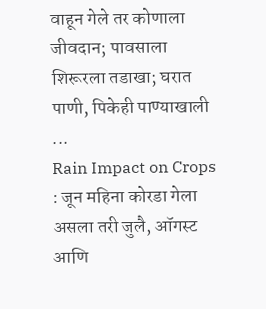वाहून गेले तर कोणाला जीवदान; पावसाला शिरूरला तडाखा; घरात पाणी, पिकेही पाण्याखाली ...
Rain Impact on Crops : जून महिना कोरडा गेला असला तरी जुलै, ऑगस्ट आणि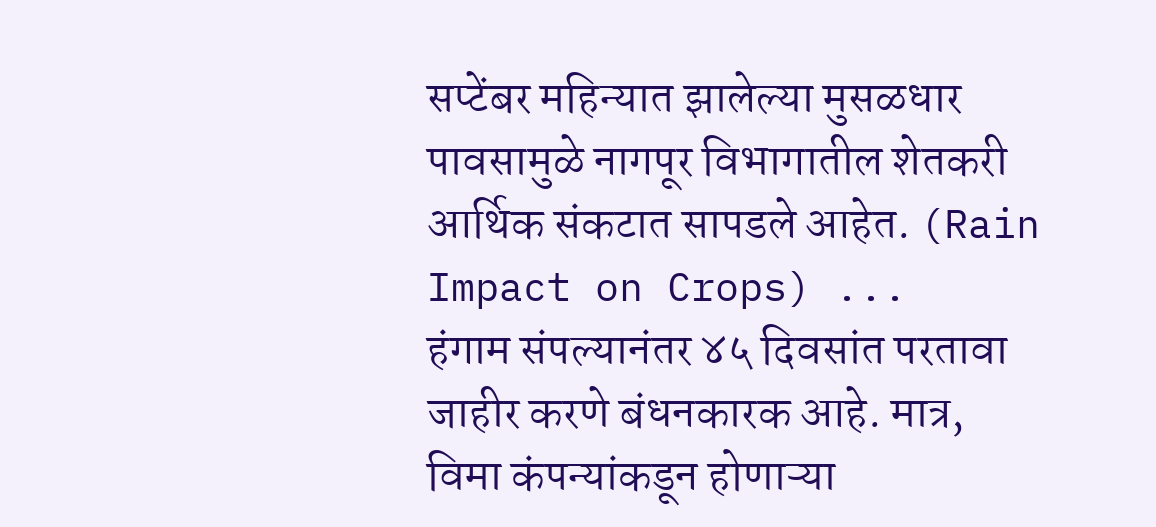सप्टेंबर महिन्यात झालेल्या मुसळधार पावसामुळे नागपूर विभागातील शेतकरी आर्थिक संकटात सापडले आहेत. (Rain Impact on Crops) ...
हंगाम संपल्यानंतर ४५ दिवसांत परतावा जाहीर करणे बंधनकारक आहे. मात्र, विमा कंपन्यांकडून होणाऱ्या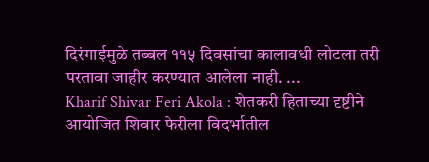दिरंगाईमुळे तब्बल ११५ दिवसांचा कालावधी लोटला तरी परतावा जाहीर करण्यात आलेला नाही. ...
Kharif Shivar Feri Akola : शेतकरी हिताच्या दृष्टीने आयोजित शिवार फेरीला विदर्भातील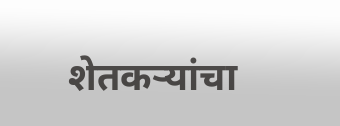शेतकऱ्यांचा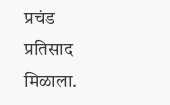प्रचंड प्रतिसाद मिळाला.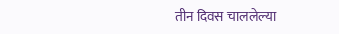तीन दिवस चाललेल्या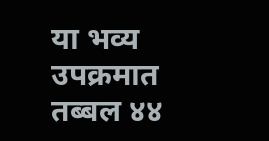या भव्य उपक्रमात तब्बल ४४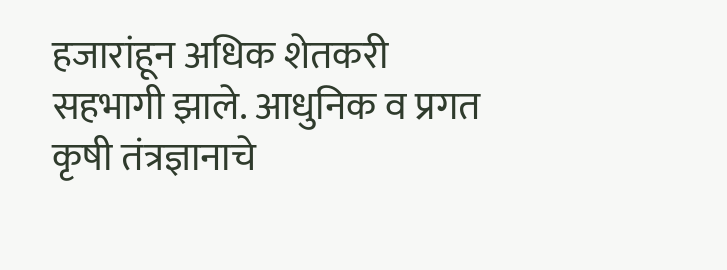हजारांहून अधिक शेतकरी सहभागी झाले. आधुनिक व प्रगत कृषी तंत्रज्ञानाचे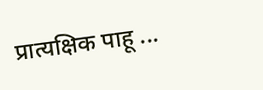प्रात्यक्षिक पाहू ...